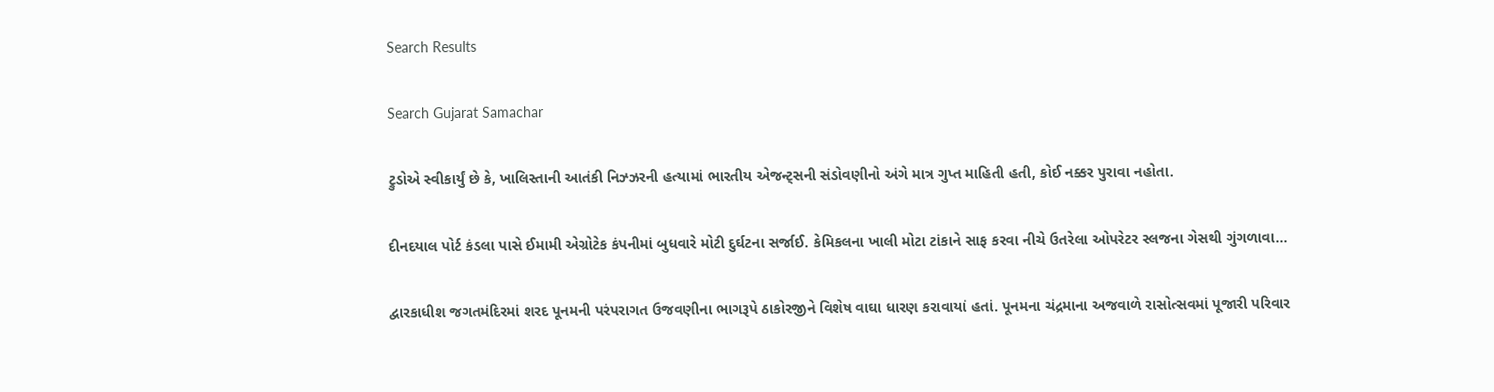Search Results

Search Gujarat Samachar

ટ્રુડોએ સ્વીકાર્યું છે કે, ખાલિસ્તાની આતંકી નિઝ્ઝરની હત્યામાં ભારતીય એજન્ટ્સની સંડોવણીનો અંગે માત્ર ગુપ્ત માહિતી હતી, કોઈ નક્કર પુરાવા નહોતા.

દીનદયાલ પોર્ટ કંડલા પાસે ઈમામી એગ્રોટેક કંપનીમાં બુધવારે મોટી દુર્ઘટના સર્જાઈ. કેમિકલના ખાલી મોટા ટાંકાને સાફ કરવા નીચે ઉતરેલા ઓપરેટર સ્લજના ગેસથી ગુંગળાવા...

દ્વારકાધીશ જગતમંદિરમાં શરદ પૂનમની પરંપરાગત ઉજવણીના ભાગરૂપે ઠાકોરજીને વિશેષ વાઘા ધારણ કરાવાયાં હતાં. પૂનમના ચંદ્રમાના અજવાળે રાસોત્સવમાં પૂજારી પરિવાર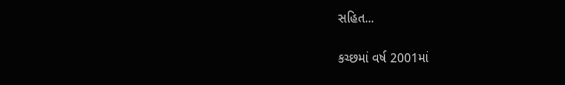સહિત...

કચ્છમાં વર્ષ 2001માં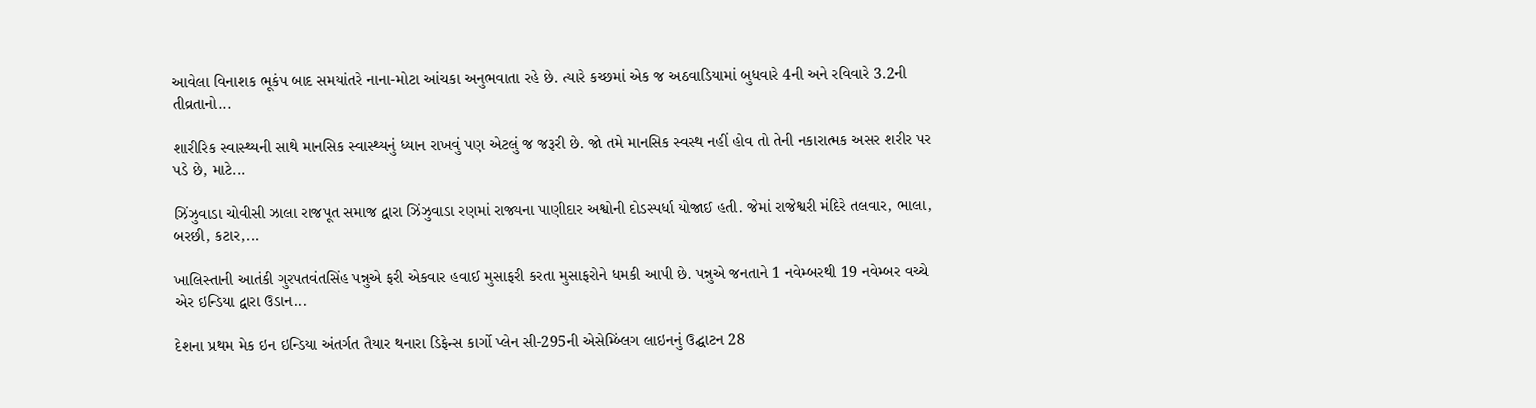આવેલા વિનાશક ભૂકંપ બાદ સમયાંતરે નાના-મોટા આંચકા અનુભવાતા રહે છે. ત્યારે કચ્છમાં એક જ અઠવાડિયામાં બુધવારે 4ની અને રવિવારે 3.2ની તીવ્રતાનો...

શારીરિક સ્વાસ્થ્યની સાથે માનસિક સ્વાસ્થ્યનું ધ્યાન રાખવું પણ એટલું જ જરૂરી છે. જો તમે માનસિક સ્વસ્થ નહીં હોવ તો તેની નકારાત્મક અસર શરીર પર પડે છે, માટે...

ઝિંઝુવાડા ચોવીસી ઝાલા રાજપૂત સમાજ દ્વારા ઝિંઝુવાડા રણમાં રાજ્યના પાણીદાર અશ્વોની દોડસ્પર્ધા યોજાઈ હતી. જેમાં રાજેશ્વરી મંદિરે તલવાર, ભાલા, બરછી, કટાર,...

ખાલિસ્તાની આતંકી ગુરપતવંતસિંહ પન્નુએ ફરી એકવાર હવાઈ મુસાફરી કરતા મુસાફરોને ધમકી આપી છે. પન્નુએ જનતાને 1 નવેમ્બરથી 19 નવેમ્બર વચ્ચે એર ઇન્ડિયા દ્વારા ઉડાન...

દેશના પ્રથમ મેક ઇન ઇન્ડિયા અંતર્ગત તૈયાર થનારા ડિફેન્સ કાર્ગો પ્લેન સી-295ની એસેમ્બ્લિંગ લાઇનનું ઉદ્ઘાટન 28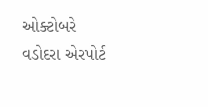ઓક્ટોબરે વડોદરા એરપોર્ટ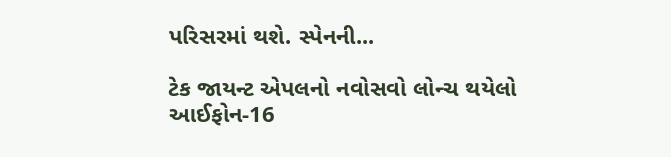પરિસરમાં થશે. સ્પેનની...

ટેક જાયન્ટ એપલનો નવોસવો લોન્ચ થયેલો આઈફોન-16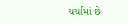ચર્ચામાં છે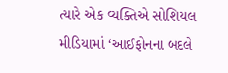ત્યારે એક વ્યક્તિએ સોશિયલ મીડિયામાં ‘આઈફોનના બદલે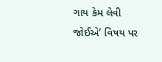ગાય કેમ લેવી જોઈએ’ વિષય પર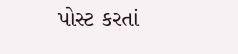પોસ્ટ કરતાં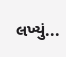લખ્યું...